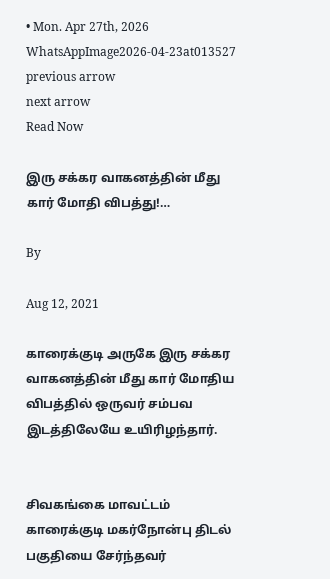• Mon. Apr 27th, 2026
WhatsAppImage2026-04-23at013527
previous arrow
next arrow
Read Now

இரு சக்கர வாகனத்தின் மீது கார் மோதி விபத்து!…

By

Aug 12, 2021

காரைக்குடி அருகே இரு சக்கர வாகனத்தின் மீது கார் மோதிய விபத்தில் ஒருவர் சம்பவ இடத்திலேயே உயிரிழந்தார்.


சிவகங்கை மாவட்டம் காரைக்குடி மகர்நோன்பு திடல் பகுதியை சேர்ந்தவர்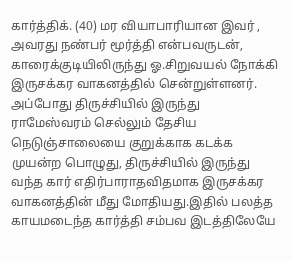கார்த்திக். (40) மர வியாபாரியான இவர் , அவரது நண்பர் மூர்த்தி என்பவருடன், காரைக்குடியிலிருந்து ஓ.சிறுவயல் நோக்கி இருசக்கர வாகனத்தில் சென்றுள்ளனர். அப்போது திருச்சியில் இருந்து ராமேஸ்வரம் செல்லும் தேசிய நெடுஞ்சாலையை குறுக்காக கடக்க முயன்ற பொழுது, திருச்சியில் இருந்து வந்த கார் எதிர்பாராதவிதமாக இருசக்கர வாகனத்தின் மீது மோதியது.இதில் பலத்த காயமடைந்த கார்த்தி சம்பவ இடத்திலேயே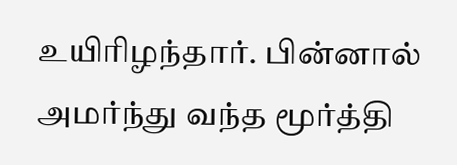உயிரிழந்தார். பின்னால் அமர்ந்து வந்த மூர்த்தி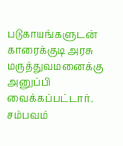படுகாயங்களுடன் காரைக்குடி அரசு மருத்துவமனைக்கு அனுப்பி வைக்கப்பட்டார். சம்பவம்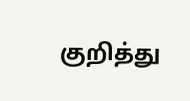குறித்து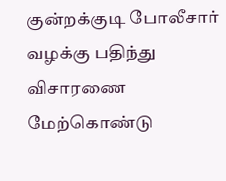குன்றக்குடி போலீசார் வழக்கு பதிந்து விசாரணை மேற்கொண்டு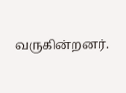வருகின்றனர்.